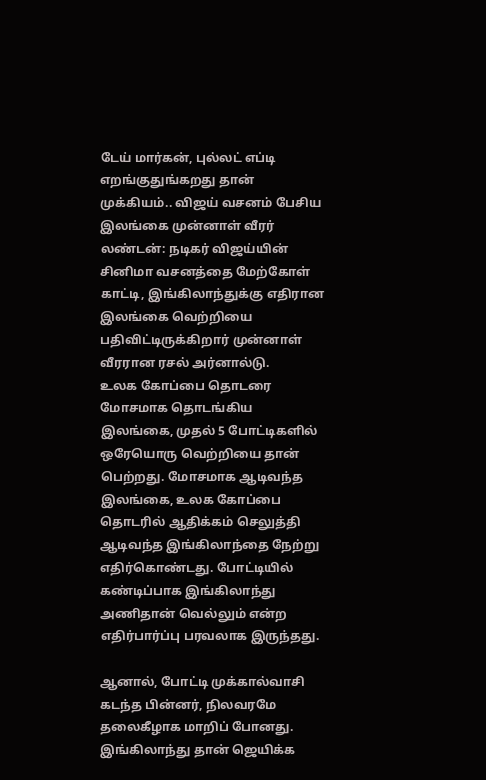டேய் மார்கன், புல்லட் எப்டி எறங்குதுங்கறது தான் முக்கியம்.. விஜய் வசனம் பேசிய இலங்கை முன்னாள் வீரர்
லண்டன்: நடிகர் விஜய்யின் சினிமா வசனத்தை மேற்கோள் காட்டி, இங்கிலாந்துக்கு எதிரான இலங்கை வெற்றியை பதிவிட்டிருக்கிறார் முன்னாள் வீரரான ரசல் அர்னால்டு.
உலக கோப்பை தொடரை மோசமாக தொடங்கிய இலங்கை, முதல் 5 போட்டிகளில் ஒரேயொரு வெற்றியை தான் பெற்றது. மோசமாக ஆடிவந்த இலங்கை, உலக கோப்பை தொடரில் ஆதிக்கம் செலுத்தி ஆடிவந்த இங்கிலாந்தை நேற்று எதிர்கொண்டது. போட்டியில் கண்டிப்பாக இங்கிலாந்து அணிதான் வெல்லும் என்ற எதிர்பார்ப்பு பரவலாக இருந்தது.

ஆனால், போட்டி முக்கால்வாசி கடந்த பின்னர், நிலவரமே தலைகீழாக மாறிப் போனது. இங்கிலாந்து தான் ஜெயிக்க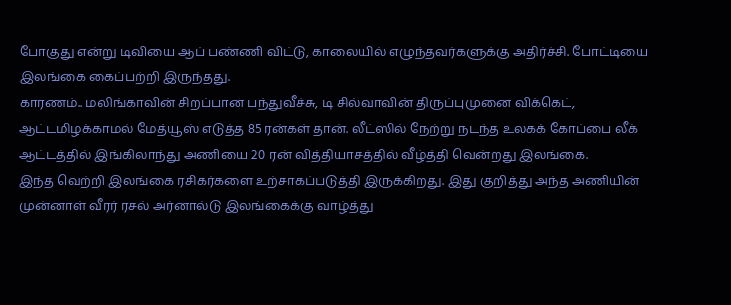போகுது என்று டிவியை ஆப் பண்ணி விட்டு, காலையில் எழுந்தவர்களுக்கு அதிர்ச்சி. போட்டியை இலங்கை கைப்பற்றி இருந்தது.
காரணம்.. மலிங்காவின் சிறப்பான பந்துவீச்சு, டி சில்வாவின் திருப்புமுனை விக்கெட், ஆட்டமிழக்காமல் மேத்யூஸ் எடுத்த 85 ரன்கள் தான். லீட்ஸில் நேற்று நடந்த உலகக் கோப்பை லீக் ஆட்டத்தில் இங்கிலாந்து அணியை 20 ரன் வித்தியாசத்தில் வீழ்த்தி வென்றது இலங்கை.
இந்த வெற்றி இலங்கை ரசிகர்களை உற்சாகப்படுத்தி இருக்கிறது. இது குறித்து அந்த அணியின் முன்னாள் வீரர் ரசல் அர்னால்டு இலங்கைக்கு வாழ்த்து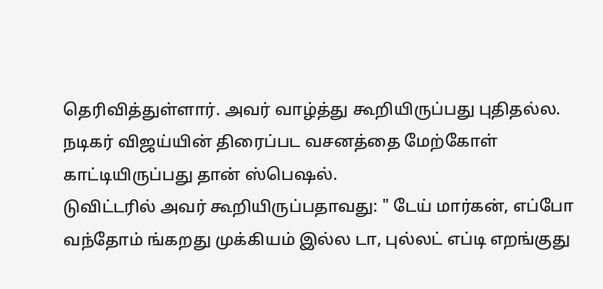தெரிவித்துள்ளார். அவர் வாழ்த்து கூறியிருப்பது புதிதல்ல. நடிகர் விஜய்யின் திரைப்பட வசனத்தை மேற்கோள் காட்டியிருப்பது தான் ஸ்பெஷல்.
டுவிட்டரில் அவர் கூறியிருப்பதாவது: " டேய் மார்கன், எப்போ வந்தோம் ங்கறது முக்கியம் இல்ல டா, புல்லட் எப்டி எறங்குது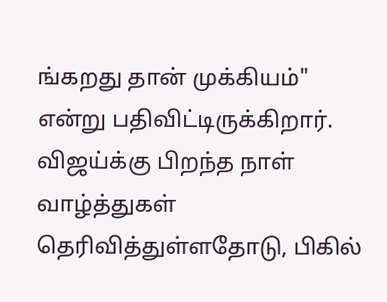ங்கறது தான் முக்கியம்" என்று பதிவிட்டிருக்கிறார். விஜய்க்கு பிறந்த நாள் வாழ்த்துகள் தெரிவித்துள்ளதோடு, பிகில்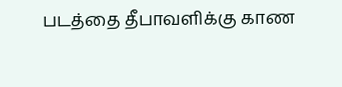படத்தை தீபாவளிக்கு காண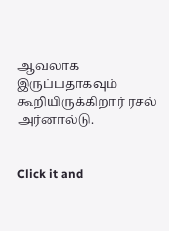ஆவலாக இருப்பதாகவும் கூறியிருக்கிறார் ரசல் அர்னால்டு.


Click it and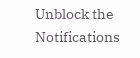Unblock the Notifications